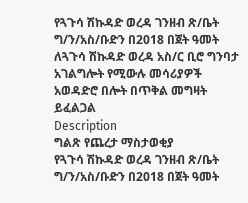የጓጉሳ ሽኩዳድ ወረዳ ገንዘብ ጽ/ቤት ግ/ን/አስ/ቡድን በ2018 በጀት ዓመት ለጓጉሳ ሽኩዳድ ወረዳ አስ/ር ቢሮ ግንባታ አገልግሎት የሚውሉ መሳሪያዎች አወዳድሮ በሎት በጥቅል መግዛት ይፈልጋል
Description
ግልጽ የጨረታ ማስታወቂያ
የጓጉሳ ሽኩዳድ ወረዳ ገንዘብ ጽ/ቤት ግ/ን/አስ/ቡድን በ2018 በጀት ዓመት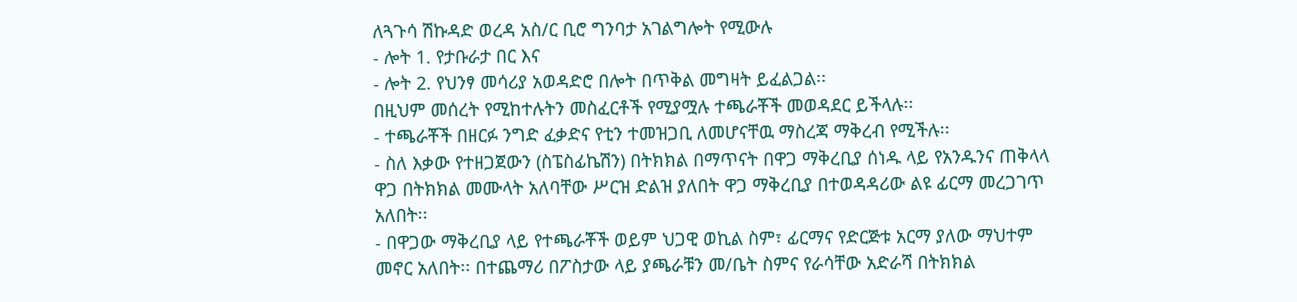ለጓጉሳ ሽኩዳድ ወረዳ አስ/ር ቢሮ ግንባታ አገልግሎት የሚውሉ
- ሎት 1. የታቡራታ በር እና
- ሎት 2. የህንፃ መሳሪያ አወዳድሮ በሎት በጥቅል መግዛት ይፈልጋል፡፡
በዚህም መሰረት የሚከተሉትን መስፈርቶች የሚያሟሉ ተጫራቾች መወዳደር ይችላሉ፡፡
- ተጫራቾች በዘርፉ ንግድ ፈቃድና የቲን ተመዝጋቢ ለመሆናቸዉ ማስረጃ ማቅረብ የሚችሉ፡፡
- ስለ እቃው የተዘጋጀውን (ስፔስፊኬሽን) በትክክል በማጥናት በዋጋ ማቅረቢያ ሰነዱ ላይ የአንዱንና ጠቅላላ ዋጋ በትክክል መሙላት አለባቸው ሥርዝ ድልዝ ያለበት ዋጋ ማቅረቢያ በተወዳዳሪው ልዩ ፊርማ መረጋገጥ አለበት፡፡
- በዋጋው ማቅረቢያ ላይ የተጫራቾች ወይም ህጋዊ ወኪል ስም፣ ፊርማና የድርጅቱ አርማ ያለው ማህተም መኖር አለበት፡፡ በተጨማሪ በፖስታው ላይ ያጫራቹን መ/ቤት ስምና የራሳቸው አድራሻ በትክክል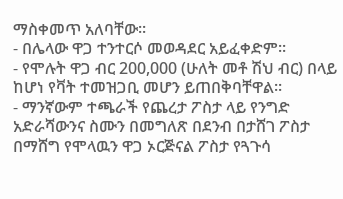ማስቀመጥ አለባቸው፡፡
- በሌላው ዋጋ ተንተርሶ መወዳደር አይፈቀድም፡፡
- የሞሉት ዋጋ ብር 200,000 (ሁለት መቶ ሽህ ብር) በላይ ከሆነ የቫት ተመዝጋቢ መሆን ይጠበቅባቸዋል፡፡
- ማንኛውም ተጫራች የጨረታ ፖስታ ላይ የንግድ አድራሻውንና ስሙን በመግለጽ በደንብ በታሸገ ፖስታ በማሸግ የሞላዉን ዋጋ ኦርጅናል ፖስታ የጓጉሳ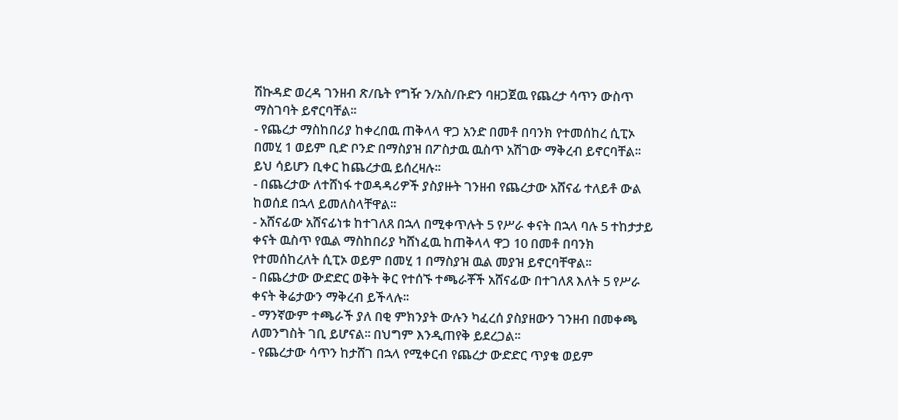ሽኩዳድ ወረዳ ገንዘብ ጽ/ቤት የግዥ ን/አስ/ቡድን ባዘጋጀዉ የጨረታ ሳጥን ውስጥ ማስገባት ይኖርባቸል፡፡
- የጨረታ ማስከበሪያ ከቀረበዉ ጠቅላላ ዋጋ አንድ በመቶ በባንክ የተመሰከረ ሲፒኦ በመሂ 1 ወይም ቢድ ቦንድ በማስያዝ በፖስታዉ ዉስጥ አሽገው ማቅረብ ይኖርባቸል፡፡ ይህ ሳይሆን ቢቀር ከጨረታዉ ይሰረዛሉ፡፡
- በጨረታው ለተሸነፋ ተወዳዳሪዎች ያስያዙት ገንዘብ የጨረታው አሸናፊ ተለይቶ ውል ከወሰደ በኋላ ይመለስላቸዋል፡፡
- አሸናፊው አሸናፊነቱ ከተገለጸ በኋላ በሚቀጥሉት 5 የሥራ ቀናት በኋላ ባሉ 5 ተከታታይ ቀናት ዉስጥ የዉል ማስከበሪያ ካሸነፈዉ ከጠቅላላ ዋጋ 10 በመቶ በባንክ የተመሰከረለት ሲፒኦ ወይም በመሂ 1 በማስያዝ ዉል መያዝ ይኖርባቸዋል፡፡
- በጨረታው ውድድር ወቅት ቅር የተሰኙ ተጫራቾች አሸናፊው በተገለጸ እለት 5 የሥራ ቀናት ቅሬታውን ማቅረብ ይችላሉ፡፡
- ማንኛውም ተጫራች ያለ በቂ ምክንያት ውሉን ካፈረሰ ያስያዘውን ገንዘብ በመቀጫ ለመንግስት ገቢ ይሆናል፡፡ በህግም እንዲጠየቅ ይደረጋል፡፡
- የጨረታው ሳጥን ከታሸገ በኋላ የሚቀርብ የጨረታ ውድድር ጥያቄ ወይም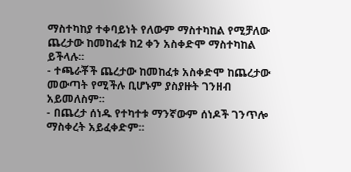ማስተካከያ ተቀባይነት የለውም ማስተካከል የሚቻለው ጨረታው ከመከፈቱ ከ2 ቀን አስቀድሞ ማስተካከል ይችላሉ፡፡
- ተጫራቾች ጨረታው ከመከፈቱ አስቀድሞ ከጨረታው መውጣት የሚችሉ ቢሆኑም ያስያዙት ገንዘብ አይመለስም፡፡
- በጨረታ ሰነዱ የተካተቱ ማንኛውም ሰነዶች ገንጥሎ ማስቀረት አይፈቀድም፡፡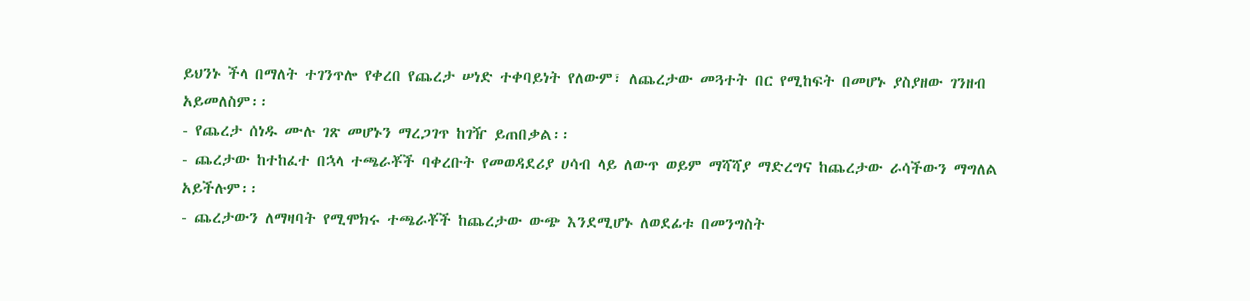ይህንኑ ችላ በማለት ተገንጥሎ የቀረበ የጨረታ ሠነድ ተቀባይነት የለውም፣ ለጨረታው መጓተት በር የሚከፍት በመሆኑ ያስያዘው ገንዘብ አይመለስም፡፡
- የጨረታ ሰነዱ ሙሉ ገጽ መሆኑን ማረጋገጥ ከገዥ ይጠበቃል፡፡
- ጨረታው ከተከፈተ በኋላ ተጫራቾች ባቀረቡት የመወዳደሪያ ሀሳብ ላይ ለውጥ ወይም ማሻሻያ ማድረግና ከጨረታው ራሳችውን ማግለል አይችሉም፡፡
- ጨረታውን ለማዛባት የሚሞክሩ ተጫራቾች ከጨረታው ውጭ እንደሚሆኑ ለወደፊቱ በመንግስት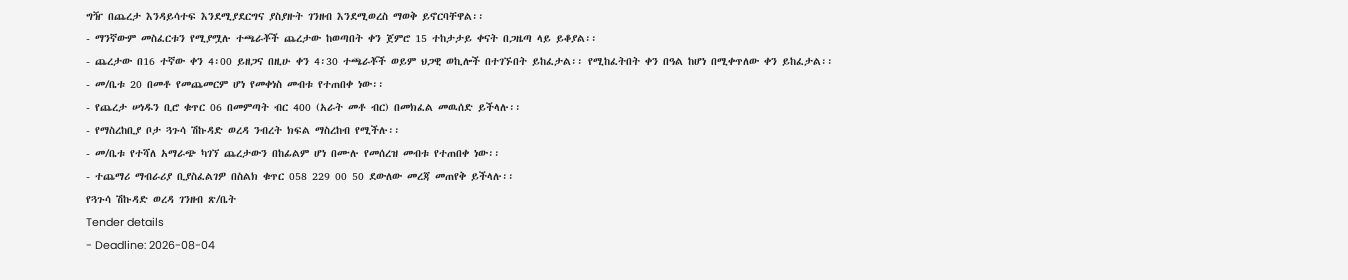ግዥ በጨረታ እንዳይሳተፍ እንደሚያደርግና ያስያዙት ገንዘብ እንደሚወረስ ማወቅ ይኖርባቸዋል፡፡
- ማንኛውም መስፈርቱን የሚያሟሉ ተጫራቾች ጨረታው ከወጣበት ቀን ጀምሮ 15 ተከታታይ ቀናት በጋዜጣ ላይ ይቆያል፡፡
- ጨረታው በ16 ተኛው ቀን 4፡00 ይዘጋና በዚሁ ቀን 4፡30 ተጫራቾች ወይም ህጋዊ ወኪሎች በተገኙበት ይከፈታል፡፡ የሚከፈትበት ቀን በዓል ከሆነ በሚቀጥለው ቀን ይከፈታል፡፡
- መ/ቤቱ 20 በመቶ የመጨመርም ሆነ የመቀነስ መብቱ የተጠበቀ ነው፡፡
- የጨረታ ሠነዱን ቢሮ ቁጥር 06 በመምጣት ብር 400 (አራት መቶ ብር) በመክፈል መዉሰድ ይችላሉ፡፡
- የማስረከቢያ ቦታ ጓጉሳ ሽኩዳድ ወረዳ ንብረት ክፍል ማስረከብ የሚችሉ፡፡
- መ/ቤቱ የተሻለ አማራጭ ካገኘ ጨረታውን በከፊልም ሆነ በሙሉ የመሰረዝ መብቱ የተጠበቀ ነው፡፡
- ተጨማሪ ማብራሪያ ቢያስፈልገዎ በስልክ ቁጥር 058 229 00 50 ደውለው መረጃ መጠየቅ ይችላሉ፡፡
የጓጉሳ ሽኩዳድ ወረዳ ገንዘብ ጽ/ቤት
Tender details
- Deadline: 2026-08-04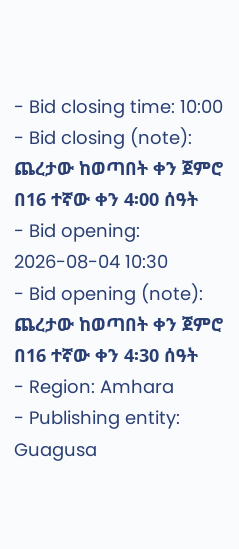- Bid closing time: 10:00
- Bid closing (note): ጨረታው ከወጣበት ቀን ጀምሮ በ16 ተኛው ቀን 4፡00 ሰዓት
- Bid opening: 2026-08-04 10:30
- Bid opening (note): ጨረታው ከወጣበት ቀን ጀምሮ በ16 ተኛው ቀን 4፡30 ሰዓት
- Region: Amhara
- Publishing entity: Guagusa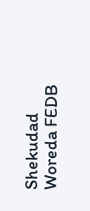Shekudad Woreda FEDB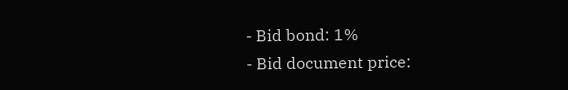- Bid bond: 1%
- Bid document price: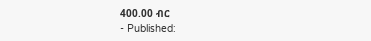400.00 ብር
- Published: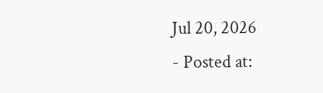Jul 20, 2026
- Posted at: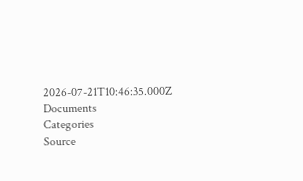2026-07-21T10:46:35.000Z
Documents
Categories
Source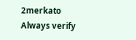2merkato
Always verify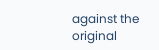against the original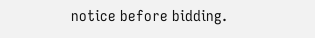notice before bidding.